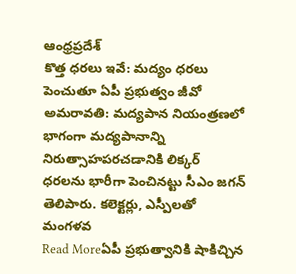ఆంధ్రప్రదేశ్
కొత్త ధరలు ఇవే: మద్యం ధరలు పెంచుతూ ఏపీ ప్రభుత్వం జీవో
అమరావతి: మద్యపాన నియంత్రణలో భాగంగా మద్యపానాన్ని నిరుత్సాహపరచడానికి లిక్కర్ ధరలను భారీగా పెంచినట్టు సీఎం జగన్ తెలిపారు. కలెక్టర్లు, ఎస్పీలతో మంగళవ
Read Moreఏపీ ప్రభుత్వానికి షాకిచ్చిన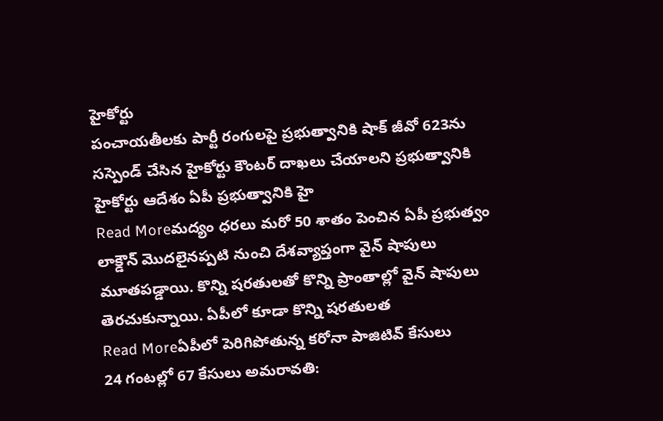హైకోర్టు
పంచాయతీలకు పార్టీ రంగులపై ప్రభుత్వానికి షాక్ జీవో 623ను సస్పెండ్ చేసిన హైకోర్టు కౌంటర్ దాఖలు చేయాలని ప్రభుత్వానికి హైకోర్టు ఆదేశం ఏపీ ప్రభుత్వానికి హై
Read Moreమద్యం ధరలు మరో 50 శాతం పెంచిన ఏపీ ప్రభుత్వం
లాక్డౌన్ మొదలైనప్పటి నుంచి దేశవ్యాప్తంగా వైన్ షాపులు మూతపడ్డాయి. కొన్ని షరతులతో కొన్ని ప్రాంతాల్లో వైన్ షాపులు తెరచుకున్నాయి. ఏపీలో కూడా కొన్ని షరతులత
Read Moreఏపీలో పెరిగిపోతున్న కరోనా పాజిటివ్ కేసులు
24 గంటల్లో 67 కేసులు అమరావతి: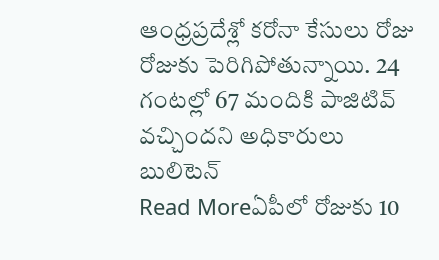ఆంధ్రప్రదేశ్లో కరోనా కేసులు రోజు రోజుకు పెరిగిపోతున్నాయి. 24 గంటల్లో 67 మందికి పాజిటివ్ వచ్చిందని అధికారులు బులిటెన్
Read Moreఏపీలో రోజుకు 10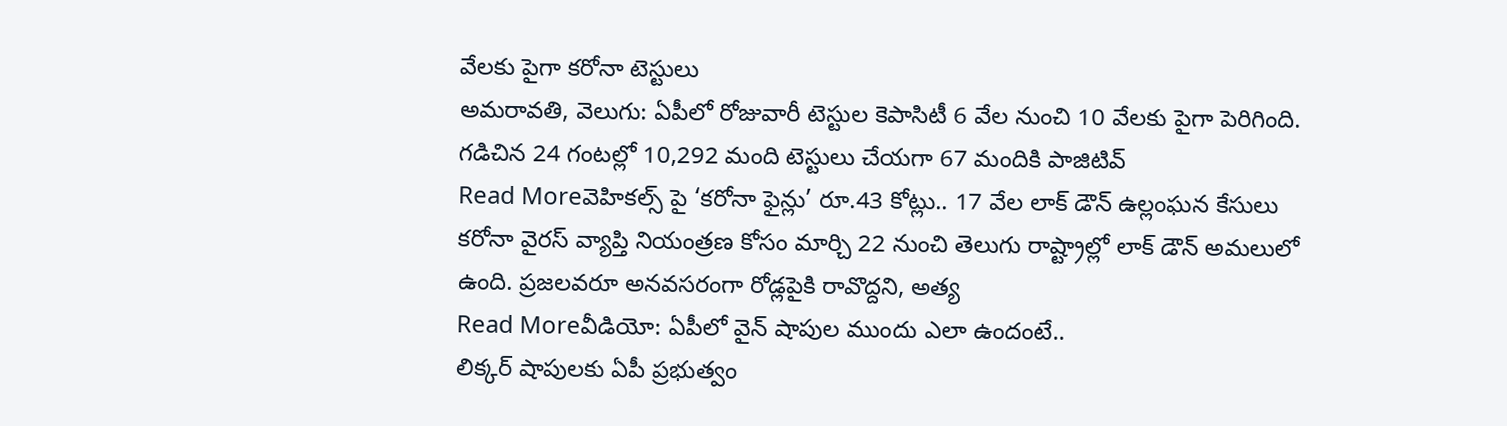వేలకు పైగా కరోనా టెస్టులు
అమరావతి, వెలుగు: ఏపీలో రోజువారీ టెస్టుల కెపాసిటీ 6 వేల నుంచి 10 వేలకు పైగా పెరిగింది. గడిచిన 24 గంటల్లో 10,292 మంది టెస్టులు చేయగా 67 మందికి పాజిటివ్
Read Moreవెహికల్స్ పై ‘కరోనా ఫైన్లు’ రూ.43 కోట్లు.. 17 వేల లాక్ డౌన్ ఉల్లంఘన కేసులు
కరోనా వైరస్ వ్యాప్తి నియంత్రణ కోసం మార్చి 22 నుంచి తెలుగు రాష్ట్రాల్లో లాక్ డౌన్ అమలులో ఉంది. ప్రజలవరూ అనవసరంగా రోడ్లపైకి రావొద్దని, అత్య
Read Moreవీడియో: ఏపీలో వైన్ షాపుల ముందు ఎలా ఉందంటే..
లిక్కర్ షాపులకు ఏపీ ప్రభుత్వం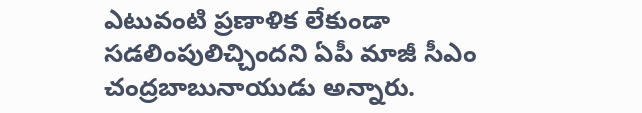ఎటువంటి ప్రణాళిక లేకుండా సడలింపులిచ్చిందని ఏపీ మాజీ సీఎం చంద్రబాబునాయుడు అన్నారు.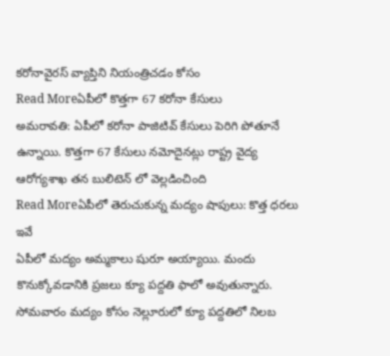కరోనావైరస్ వ్యాప్తిని నియంత్రిచడం కోసం
Read Moreఏపీలో కొత్తగా 67 కరోనా కేసులు
అమరావతి: ఏపీలో కరోనా పాజిటివ్ కేసులు పెరిగి పోతూనే ఉన్నాయి. కొత్తగా 67 కేసులు నమోదైనట్లు రాష్ట్ర వైద్య ఆరోగ్యశాఖ తన బులిటెన్ లో వెల్లడించింది
Read Moreఏపీలో తెరుచుకున్న మద్యం షాపులు: కొత్త ధరలు ఇవే
ఏపీలో మద్యం అమ్మకాలు షురూ అయ్యాయి. మందు కొనుక్కోవడానికి ప్రజలు క్యూ పద్దతి ఫాలో అవుతున్నారు. సోమవారం మద్యం కోసం నెల్లూరులో క్యూ పద్దతిలో నిలబ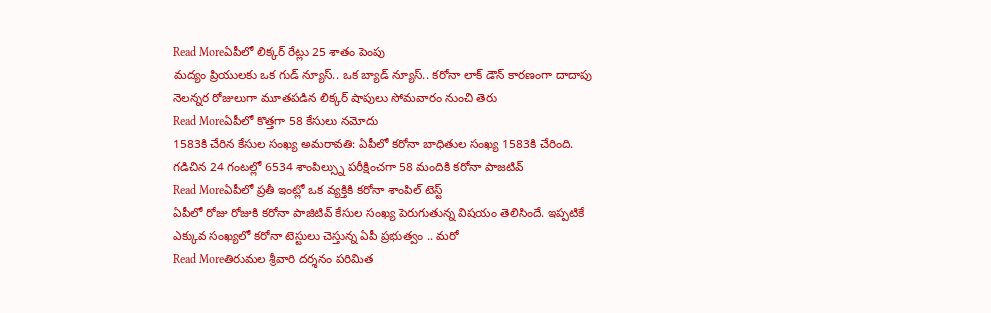Read Moreఏపీలో లిక్కర్ రేట్లు 25 శాతం పెంపు
మద్యం ప్రియులకు ఒక గుడ్ న్యూస్.. ఒక బ్యాడ్ న్యూస్.. కరోనా లాక్ డౌన్ కారణంగా దాదాపు నెలన్నర రోజులుగా మూతపడిన లిక్కర్ షాపులు సోమవారం నుంచి తెరు
Read Moreఏపీలో కొత్తగా 58 కేసులు నమోదు
1583కి చేరిన కేసుల సంఖ్య అమరావతి: ఏపీలో కరోనా బాధితుల సంఖ్య 1583కి చేరింది. గడిచిన 24 గంటల్లో 6534 శాంపిల్స్ను పరీక్షించగా 58 మందికి కరోనా పాజటివ్
Read Moreఏపీలో ప్రతీ ఇంట్లో ఒక వ్యక్తికి కరోనా శాంపిల్ టెస్ట్
ఏపీలో రోజు రోజుకి కరోనా పాజిటివ్ కేసుల సంఖ్య పెరుగుతున్న విషయం తెలిసిందే. ఇప్పటికే ఎక్కువ సంఖ్యలో కరోనా టెస్టులు చెస్తున్న ఏపీ ప్రభుత్వం .. మరో
Read Moreతిరుమల శ్రీవారి దర్శనం పరిమిత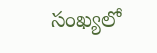సంఖ్యలో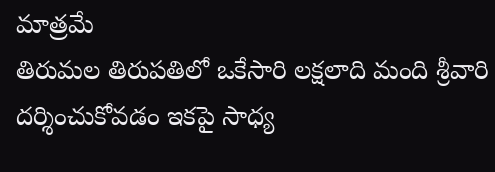మాత్రమే
తిరుమల తిరుపతిలో ఒకేసారి లక్షలాది మంది శ్రీవారి దర్శించుకోవడం ఇకపై సాధ్య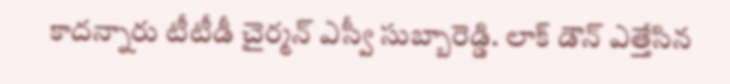కాదన్నారు టీటీడీ చైర్మన్ ఎస్వీ సుబ్బారెడ్డి. లాక్ డౌన్ ఎత్తేసిన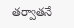తర్వాతనే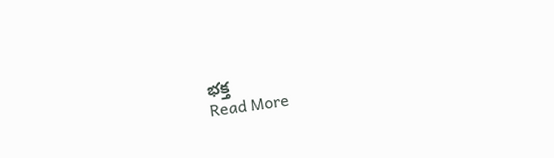భక్త
Read More